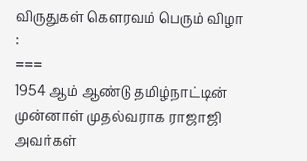விருதுகள் கௌரவம் பெரும் விழா :
===
1954 ஆம் ஆண்டு தமிழ்நாட்டின் முன்னாள் முதல்வராக ராஜாஜி அவர்கள்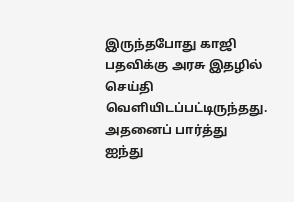இருந்தபோது காஜி பதவிக்கு அரசு இதழில் செய்தி வெளியிடப்பட்டிருந்தது. அதனைப் பார்த்து ஐந்து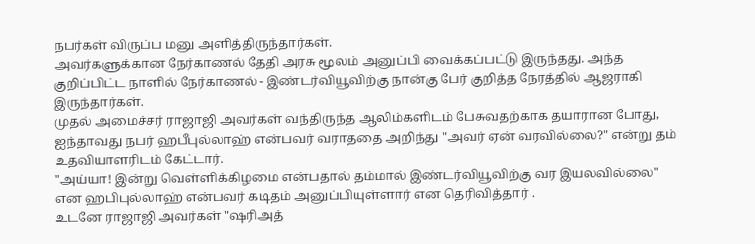நபர்கள் விருப்ப மனு அளித்திருந்தார்கள்.
அவர்களுக்கான நேர்காணல் தேதி அரசு மூலம் அனுப்பி வைக்கப்பட்டு இருந்தது. அந்த குறிப்பிட்ட நாளில் நேர்காணல் - இண்டர்வியூவிற்கு நான்கு பேர் குறித்த நேரத்தில் ஆஜராகி இருந்தார்கள்.
முதல் அமைச்சர் ராஜாஜி அவர்கள் வந்திருந்த ஆலிம்களிடம் பேசுவதற்காக தயாரான போது, ஐந்தாவது நபர் ஹபீபுல்லாஹ் என்பவர் வராததை அறிந்து "அவர் ஏன் வரவில்லை?" என்று தம் உதவியாளரிடம் கேட்டார்.
"அய்யா! இன்று வெள்ளிக்கிழமை என்பதால் தம்மால் இண்டர்வியூவிற்கு வர இயலவில்லை" என ஹபிபுல்லாஹ் என்பவர் கடிதம் அனுப்பியுள்ளார் என தெரிவித்தார் .
உடனே ராஜாஜி அவர்கள் "ஷரிஅத்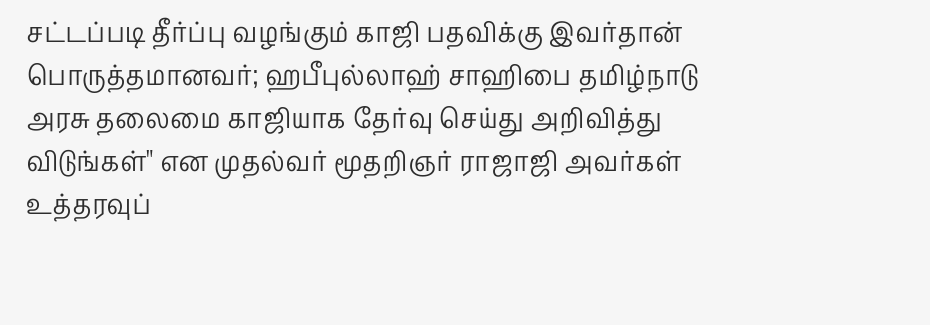சட்டப்படி தீர்ப்பு வழங்கும் காஜி பதவிக்கு இவர்தான் பொருத்தமானவர்; ஹபீபுல்லாஹ் சாஹிபை தமிழ்நாடு அரசு தலைமை காஜியாக தேர்வு செய்து அறிவித்து விடுங்கள்" என முதல்வர் மூதறிஞர் ராஜாஜி அவர்கள் உத்தரவுப்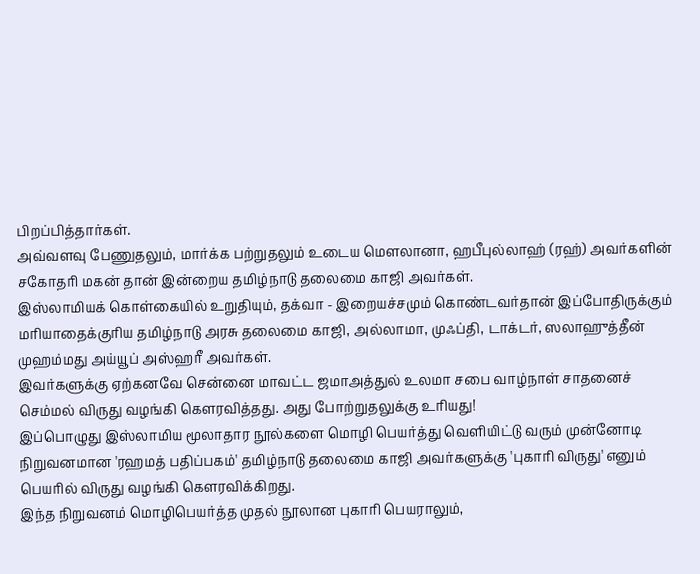பிறப்பித்தார்கள்.
அவ்வளவு பேணுதலும், மார்க்க பற்றுதலும் உடைய மௌலானா, ஹபீபுல்லாஹ் (ரஹ்) அவர்களின் சகோதரி மகன் தான் இன்றைய தமிழ்நாடு தலைமை காஜி அவர்கள்.
இஸ்லாமியக் கொள்கையில் உறுதியும், தக்வா - இறையச்சமும் கொண்டவர்தான் இப்போதிருக்கும் மரியாதைக்குரிய தமிழ்நாடு அரசு தலைமை காஜி, அல்லாமா, முஃப்தி, டாக்டர், ஸலாஹுத்தீன் முஹம்மது அய்யூப் அஸ்ஹரீ அவர்கள்.
இவர்களுக்கு ஏற்கனவே சென்னை மாவட்ட ஜமாஅத்துல் உலமா சபை வாழ்நாள் சாதனைச் செம்மல் விருது வழங்கி கௌரவித்தது. அது போற்றுதலுக்கு உரியது!
இப்பொழுது இஸ்லாமிய மூலாதார நூல்களை மொழி பெயர்த்து வெளியிட்டு வரும் முன்னோடி நிறுவனமான 'ரஹமத் பதிப்பகம்' தமிழ்நாடு தலைமை காஜி அவர்களுக்கு 'புகாரி விருது' எனும் பெயரில் விருது வழங்கி கௌரவிக்கிறது.
இந்த நிறுவனம் மொழிபெயர்த்த முதல் நூலான புகாரி பெயராலும்,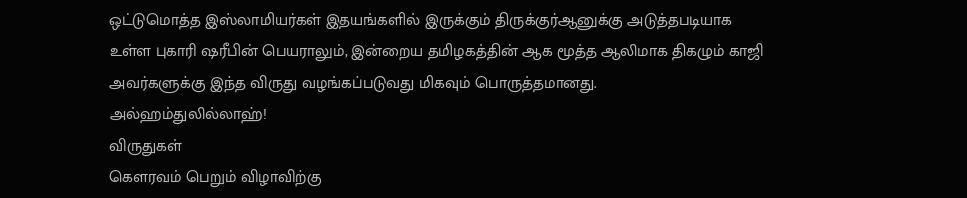ஒட்டுமொத்த இஸ்லாமியர்கள் இதயங்களில் இருக்கும் திருக்குர்ஆனுக்கு அடுத்தபடியாக உள்ள புகாரி ஷரீபின் பெயராலும், இன்றைய தமிழகத்தின் ஆக மூத்த ஆலிமாக திகழும் காஜி அவர்களுக்கு இந்த விருது வழங்கப்படுவது மிகவும் பொருத்தமானது.
அல்ஹம்துலில்லாஹ்!
விருதுகள்
கௌரவம் பெறும் விழாவிற்கு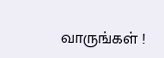வாருங்கள் !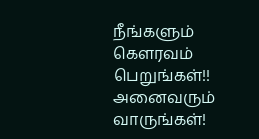நீங்களும் கௌரவம் பெறுங்கள்!!
அனைவரும் வாருங்கள்!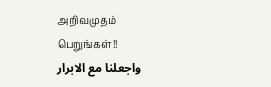அறிவமுதம் பெறுங்கள்!!
واجعلنا مع الابرار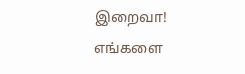இறைவா!
எங்களை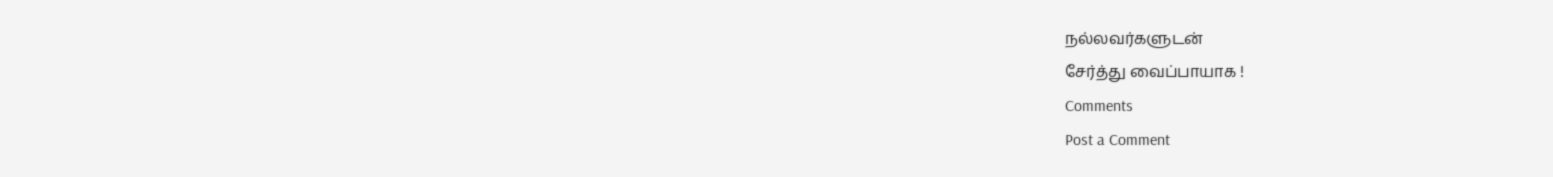நல்லவர்களுடன்
சேர்த்து வைப்பாயாக !
Comments
Post a Comment